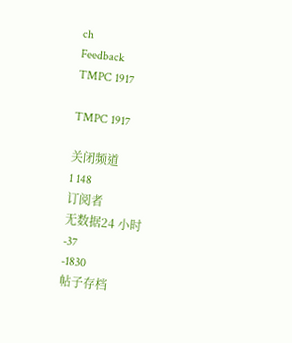ch
Feedback
TMPC 1917

TMPC 1917

关闭频道
1 148
订阅者
无数据24 小时
-37
-1830
帖子存档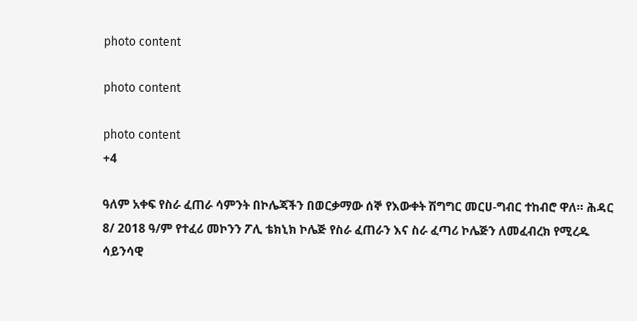photo content

photo content

photo content
+4

ዓለም አቀፍ የስራ ፈጠራ ሳምንት በኮሌጃችን በወርቃማው ሰኞ የእውቀት ሽግግር መርሀ-ግብር ተከብሮ ዋለ። ሕዳር 8/ 2018 ዓ/ም የተፈሪ መኮንን ፖሊ ቴክኒክ ኮሌጅ የስራ ፈጠራን እና ስራ ፈጣሪ ኮሌጅን ለመፈብረክ የሚረዱ ሳይንሳዊ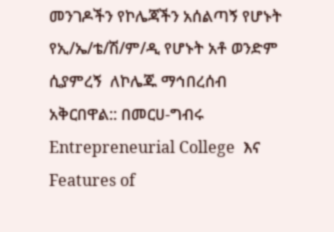መንገዶችን የኮሌጃችን አሰልጣኝ የሆኑት የኢ/ኤ/ቴ/ሽ/ም/ዲ የሆኑት አቶ ወንድም ሲያምረኝ  ለኮሌጁ ማኅበረሰብ አቅርበዋል:: በመርሀ-ግብሩ  Entrepreneurial College  እና Features of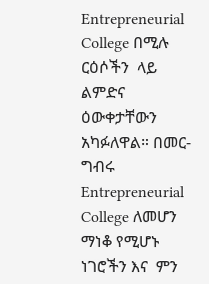Entrepreneurial College በሚሉ ርዕሶችን  ላይ ልምድና  ዕውቀታቸውን አካፉለዋል። በመር-ግብሩ  Entrepreneurial College ለመሆን ማነቆ የሚሆኑ ነገሮችን እና  ምን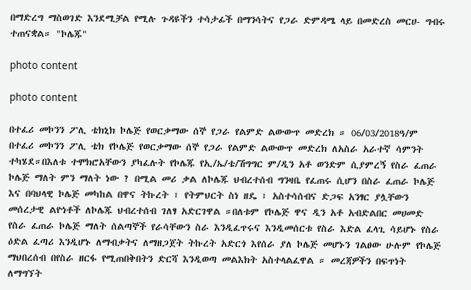በማድረግ ማስወገድ እንደሚቻል የሚሉ ጉዳዩችን ተሳታፊች በማንሳትና የጋራ ድምዳሜ ላይ በመድረስ መርሀ- ግብሩ ተጠናቋል። "ኮሌጁ"

photo content

photo content

በተፈሪ መኮንን ፖሊ ቴክኒክ ኮሌጅ የወርቃማው ሰኞ የጋራ የልምድ ልውውጥ መድረክ ። 06/03/2018ዓ/ም በተፈሪ መኮንን ፖሊ ቴክ የኮሌጅ የወርቃማው ሰኞ የጋራ የልምድ ልውውጥ መድረክ ለአስራ አራተኛ ሳምንት ተካሄደ።በእለቱ ተሞክሮአቸውን ያካፈሉት የኮሌጁ የኢ/ኤ/ቴ/ሽግግር ም/ዲን አቶ ወንድም ሲያምረኝ የስራ ፈጠራ ኮሌጅ ማለት ምን ማለት ነው ? በሚል መሪ ቃል ለኮሌጁ ህብረተሰብ ግንዛቤ የፈጠሩ ሲሆን በስራ ፈጠራ ኮሌጅ እና በባህላዊ ኮሌጅ መካከል በዋና ትኩረት ፣ የትምህርት ስነ ዘዴ ፣ አስተሳሰብና ድጋፍ አንፃር ያሏቸውን መሰረታዊ ልዮነቶች ለኮሌጁ ህብረተሰብ ገለፃ አድርገዋል ።በለቱም የኮሌጅ ዋና ዲን አቶ አብድልበር መሀመድ የስራ ፈጠራ ኮሌጅ ማለት ሰልጣኞች የራሳቸውን ስራ እንዲፈጥሩና እንዲመሰርቱ የስራ እድል ፈላጊ ሳይሆኑ የስራ ዕድል ፈጣሪ እንዲሆኑ ለማብቃትና ለማዘጋጀት ትኩረት አድርጎ እየሰራ ያለ ኮሌጅ መሆኑን ገልፀው ሁሉም የኮሌጅ ማህበረሰብ በየስራ ዘርፋ የሚጠበቅበትን ድርሻ እንዲወጣ መልእክት አስተላልፈዋል ። መረጃዎችን በፍጥነት ለማግኘት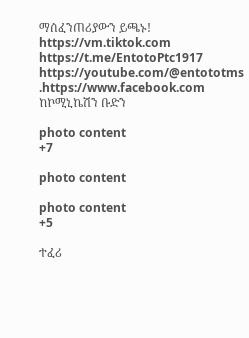ማሰፈንጠሪያውን ይጫኑ! https://vm.tiktok.com https://t.me/EntotoPtc1917 https://youtube.com/@entototms .https://www.facebook.com ከኮሚኒኬሽን ቡድን

photo content
+7

photo content

photo content
+5

ተፈሪ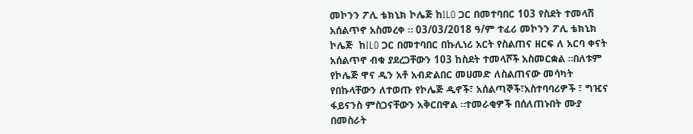መኮንን ፖሊ ቴክኒክ ኮሌጅ ከILO ጋር በመተባበር 103 የስደት ተመላሽ አሰልጥኖ አስመረቀ ። 03/03/2018 ዓ/ም ተፈሪ መኮንን ፖሊ ቴክኒክ ኮሌጅ  ከILO ጋር በመተባበር በኩሊነሪ አርት የስልጠና ዘርፍ ለ አርባ ቀናት አሰልጥኖ ብቁ ያደረጋቸውን 103 ከስደት ተመላሾች አስመርቋል ።በለቱም የኮሌጅ ዋና ዲን አቶ አብድልበር መሀመድ ለስልጠናው መሳካት የበኩላቸውን ለተወጡ የኮሌጅ ዲኖች፣ አሰልጣኞች፣አስተባባሪዎች ፣ ግዢና ፋይናንስ ምስጋናቸውን አቅርበዋል ።ተመራቂዎች በሰለጠኑበት ሙያ በመስራት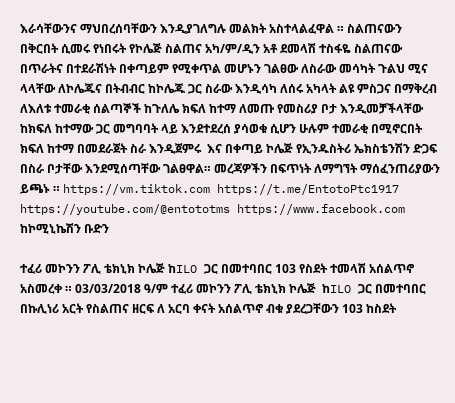እራሳቸውንና ማህበረሰባቸውን እንዲያገለግሉ መልክት አስተላልፈዋል ። ስልጠናውን በቅርበት ሲመሩ የነበሩት የኮሌጅ ስልጠና አካ/ም/ዲን አቶ ደመላሽ ተስፋዬ ስልጠናው በጥራትና በተደራሽነት በቀጣይም የሚቀጥል መሆኑን ገልፀው ለስራው መሳካት ጉልህ ሚና ላላቸው ለኮሌጁና በትብብር ከኮሌጁ ጋር ስራው እንዲሳካ ለሰሩ አካላት ልዩ ምስጋና በማቅረብ ለእለቱ ተመራቂ ሰልጣኞች ከጉለሌ ክፍለ ከተማ ለመጡ የመስሪያ ቦታ እንዲመቻችላቸው ከክፍለ ከተማው ጋር መግባባት ላይ እንደተደረሰ ያሳወቁ ሲሆን ሁሉም ተመራቂ በሚኖርበት ክፍለ ከተማ በመደራጀት ስራ እንዲጀምሩ  እና በቀጣይ ኮሌጅ የኢንዱስትሪ ኤክስቴንሽን ድጋፍ በስራ ቦታቸው እንደሚሰጣቸው ገልፀዋል። መረጃዎችን በፍጥነት ለማግኘት ማሰፈንጠሪያውን ይጫኑ ። https://vm.tiktok.com https://t.me/EntotoPtc1917 https://youtube.com/@entototms https://www.facebook.com ከኮሚኒኬሽን ቡድን

ተፈሪ መኮንን ፖሊ ቴክኒክ ኮሌጅ ከILO ጋር በመተባበር 103 የስደት ተመላሽ አሰልጥኖ አስመረቀ ። 03/03/2018 ዓ/ም ተፈሪ መኮንን ፖሊ ቴክኒክ ኮሌጅ  ከILO ጋር በመተባበር በኩሊነሪ አርት የስልጠና ዘርፍ ለ አርባ ቀናት አሰልጥኖ ብቁ ያደረጋቸውን 103 ከስደት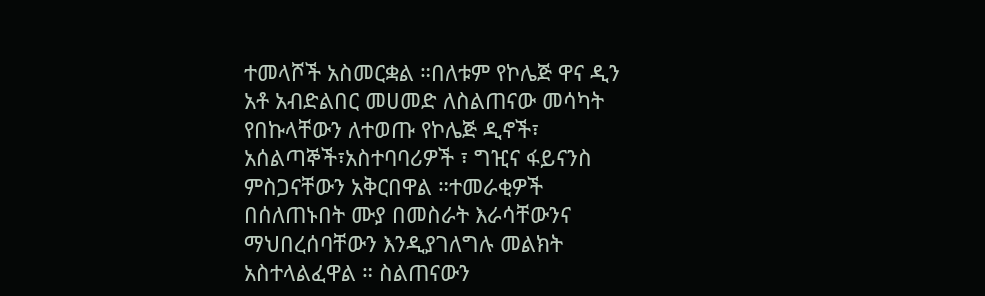ተመላሾች አስመርቋል ።በለቱም የኮሌጅ ዋና ዲን አቶ አብድልበር መሀመድ ለስልጠናው መሳካት የበኩላቸውን ለተወጡ የኮሌጅ ዲኖች፣ አሰልጣኞች፣አስተባባሪዎች ፣ ግዢና ፋይናንስ ምስጋናቸውን አቅርበዋል ።ተመራቂዎች በሰለጠኑበት ሙያ በመስራት እራሳቸውንና ማህበረሰባቸውን እንዲያገለግሉ መልክት አስተላልፈዋል ። ስልጠናውን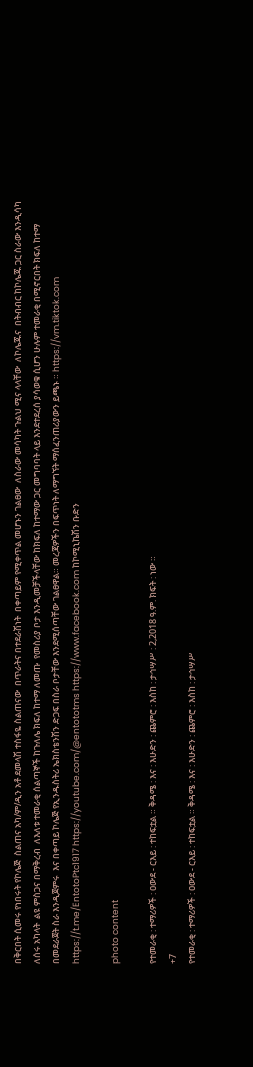በቅርበት ሲመሩ የነበሩት የኮሌጅ  ስልጠና አካ/ም/ዲን አቶ ደመላሽ ተስፋዬ ስልጠናው  በጥራትና በተደራሽነት  በቀጣይም የሚቀጥል መሆኑን ገልፀው  ለስራው መሳካት ጉልህ ሚና ላላቸው  ለኮሌጁና  በትብብር ከኮሌጁ ጋር ስራው እንዲሳካ  ለሰሩ አካላት  ልዩ ምስጋና በማቅረብ  ለእለቱ ተመራቂ ሰልጣኞች ከጉለሌ ክፍለ ከተማ ለመጡ  የመስሪያ ቦታ እንዲመቻችላቸው ከክፍለ ከተማው ጋር መግባባት ላይ እንደተደረሰ ያሳወቁ ሲሆን ሁሉም ተመራቂ በሚኖርበት ክፍለ ከተማ በመደራጀት ስራ እንዲጀምሩ  እና በቀጣይ ኮሌጅ የኢንዱስትሪ ኤክስቴንሽን ድጋፍ በስራ ቦታቸው እንደሚሰጣቸው ገልፀዋል። መረጃዎችን በፍጥነት ለማግኘት ማሰፈንጠሪያውን ይጫኑ ። https://vm.tiktok.com https://t.me/EntotoPtc1917 https://youtube.com/@entototms https://www.facebook.com ከኮሚኒኬሽን ቡድን

photo content

የተመራቂ : ተማሪዎች : ዐውደ - ርእይ : ተከፍቷል ። ቅዳሜ : እና : እሁድን : ጨምሮ : እስከ : ታኅሣሥ : 2,2018 ዓ.ም. ክፍት : ነው ።
+7
የተመራቂ : ተማሪዎች : ዐውደ - ርእይ : ተከፍቷል ። ቅዳሜ : እና : እሁድን : ጨምሮ : እስከ : ታኅሣሥ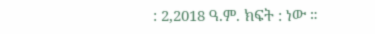: 2,2018 ዓ.ም. ክፍት : ነው ።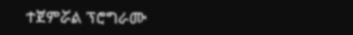ተጀምሯል ፕሮግራሙ